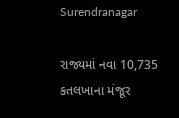Surendranagar

રાજ્યમાં નવા 10,735 કતલખાના મંજૂર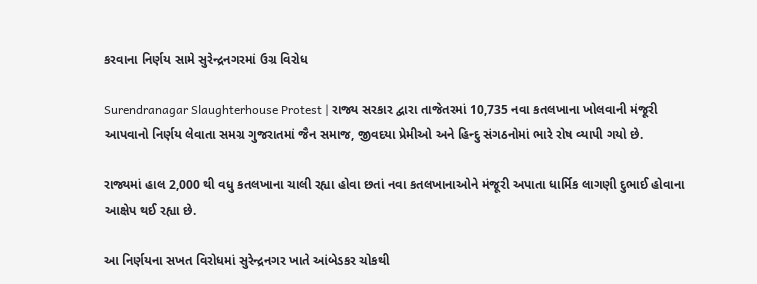કરવાના નિર્ણય સામે સુરેન્દ્રનગરમાં ઉગ્ર વિરોધ

Surendranagar Slaughterhouse Protest | રાજ્ય સરકાર દ્વારા તાજેતરમાં 10,735 નવા કતલખાના ખોલવાની મંજૂરી આપવાનો નિર્ણય લેવાતા સમગ્ર ગુજરાતમાં જૈન સમાજ, જીવદયા પ્રેમીઓ અને હિન્દુ સંગઠનોમાં ભારે રોષ વ્યાપી ગયો છે.

રાજ્યમાં હાલ 2,000 થી વધુ કતલખાના ચાલી રહ્યા હોવા છતાં નવા કતલખાનાઓને મંજૂરી અપાતા ધાર્મિક લાગણી દુભાઈ હોવાના આક્ષેપ થઈ રહ્યા છે.

આ નિર્ણયના સખત વિરોધમાં સુરેન્દ્રનગર ખાતે આંબેડકર ચોકથી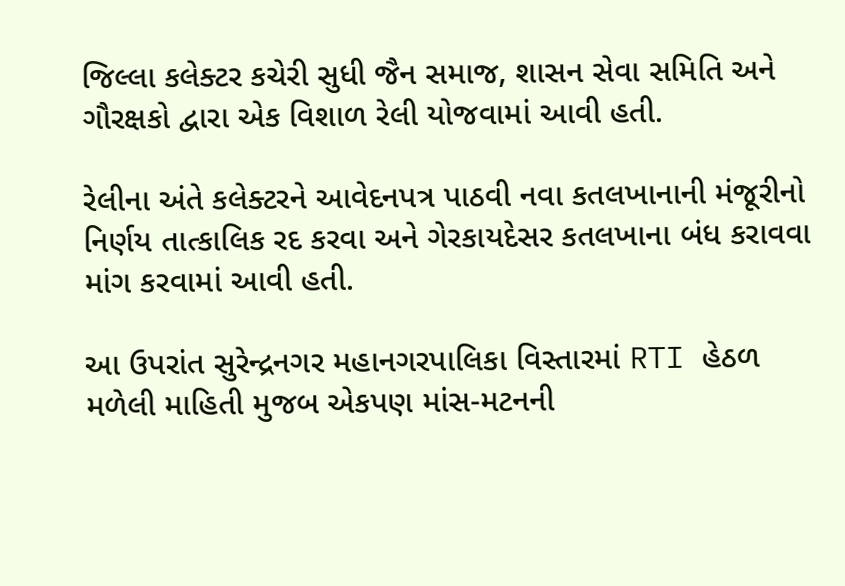જિલ્લા કલેક્ટર કચેરી સુધી જૈન સમાજ, શાસન સેવા સમિતિ અને ગૌરક્ષકો દ્વારા એક વિશાળ રેલી યોજવામાં આવી હતી.

રેલીના અંતે કલેક્ટરને આવેદનપત્ર પાઠવી નવા કતલખાનાની મંજૂરીનો નિર્ણય તાત્કાલિક રદ કરવા અને ગેરકાયદેસર કતલખાના બંધ કરાવવા માંગ કરવામાં આવી હતી.

આ ઉપરાંત સુરેન્દ્રનગર મહાનગરપાલિકા વિસ્તારમાં RTI હેઠળ મળેલી માહિતી મુજબ એકપણ માંસ-મટનની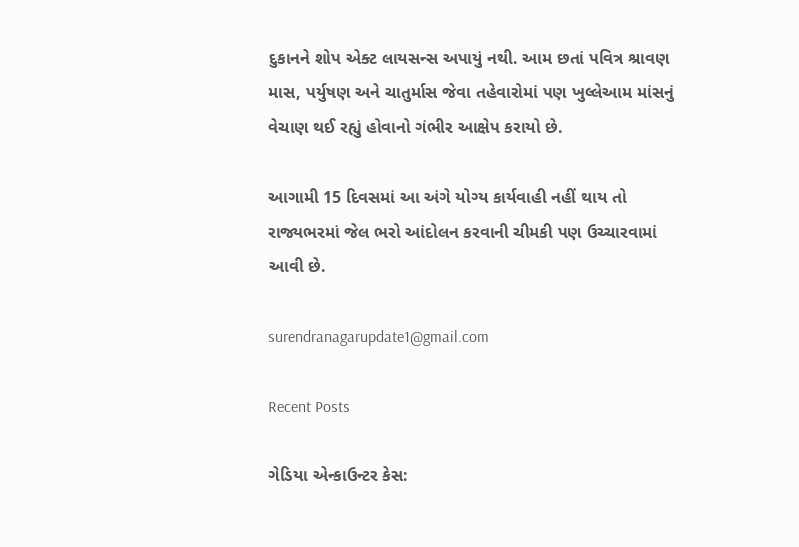દુકાનને શોપ એક્ટ લાયસન્સ અપાયું નથી. આમ છતાં પવિત્ર શ્રાવણ માસ, પર્યુષણ અને ચાતુર્માસ જેવા તહેવારોમાં પણ ખુલ્લેઆમ માંસનું વેચાણ થઈ રહ્યું હોવાનો ગંભીર આક્ષેપ કરાયો છે.

આગામી 15 દિવસમાં આ અંગે યોગ્ય કાર્યવાહી નહીં થાય તો રાજ્યભરમાં જેલ ભરો આંદોલન કરવાની ચીમકી પણ ઉચ્ચારવામાં આવી છે.

surendranagarupdate1@gmail.com

Recent Posts

ગેડિયા એન્કાઉન્ટર કેસ: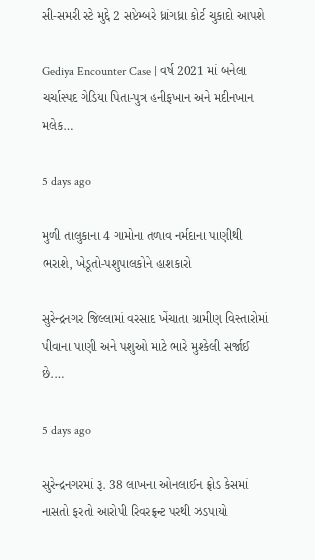સી-સમરી સ્ટે મુદ્દે 2 સપ્ટેમ્બરે ધ્રાંગધ્રા કોર્ટ ચુકાદો આપશે

Gediya Encounter Case | વર્ષ 2021 માં બનેલા ચર્ચાસ્પદ ગેડિયા પિતા-પુત્ર હનીફખાન અને મદીનખાન મલેક…

5 days ago

મુળી તાલુકાના 4 ગામોના તળાવ નર્મદાના પાણીથી ભરાશે, ખેડૂતો-પશુપાલકોને હાશકારો

સુરેન્દ્રનગર જિલ્લામાં વરસાદ ખેંચાતા ગ્રામીણ વિસ્તારોમાં પીવાના પાણી અને પશુઓ માટે ભારે મુશ્કેલી સર્જાઈ છે.…

5 days ago

સુરેન્દ્રનગરમાં રૂ. 38 લાખના ઓનલાઈન ફ્રોડ કેસમાં નાસતો ફરતો આરોપી રિવરફ્રન્ટ પરથી ઝડપાયો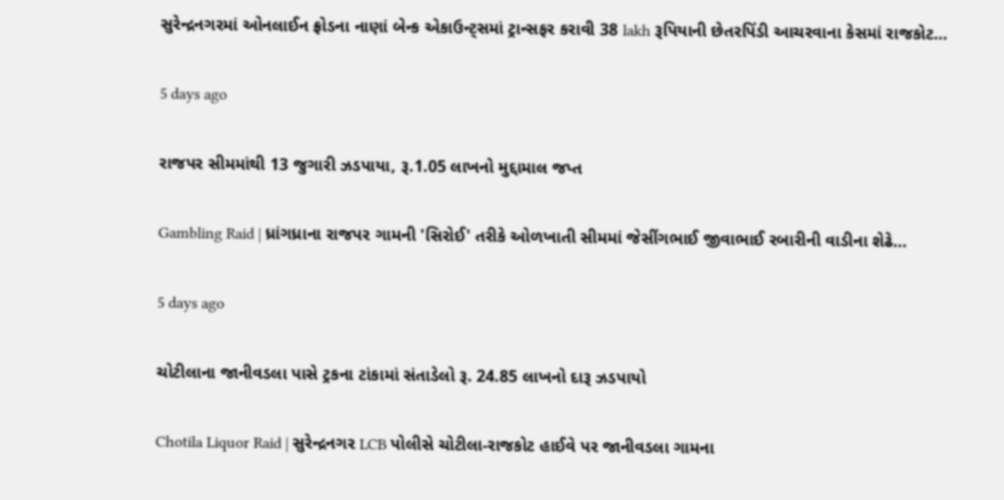સુરેન્દ્રનગરમાં ઓનલાઈન ફ્રોડના નાણાં બેન્ક એકાઉન્ટ્સમાં ટ્રાન્સફર કરાવી 38 lakh રૂપિયાની છેતરપિંડી આચરવાના કેસમાં રાજકોટ…

5 days ago

રાજપર સીમમાંથી 13 જુગારી ઝડપાયા, રૂ.1.05 લાખનો મુદ્દામાલ જપ્ત

Gambling Raid | ધ્રાંગધ્રાના રાજપર ગામની 'સિરોઈ' તરીકે ઓળખાતી સીમમાં જેસીંગભાઈ જીવાભાઈ રબારીની વાડીના શેઢે…

5 days ago

ચોટીલાના જાનીવડલા પાસે ટ્રકના ટાંકામાં સંતાડેલો રૂ. 24.85 લાખનો દારૂ ઝડપાયો

Chotila Liquor Raid | સુરેન્દ્રનગર LCB પોલીસે ચોટીલા-રાજકોટ હાઈવે પર જાનીવડલા ગામના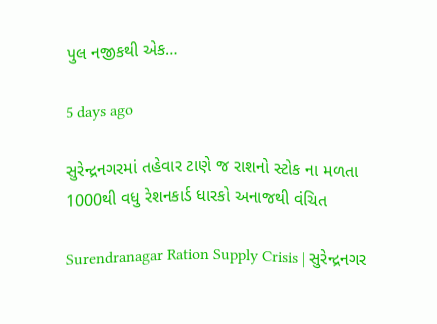પુલ નજીકથી એક…

5 days ago

સુરેન્દ્રનગરમાં તહેવાર ટાણે જ રાશનો સ્ટોક ના મળતા 1000થી વધુ રેશનકાર્ડ ધારકો અનાજથી વંચિત

Surendranagar Ration Supply Crisis | સુરેન્દ્રનગર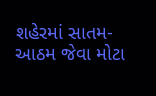શહેરમાં સાતમ-આઠમ જેવા મોટા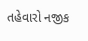તહેવારો નજીક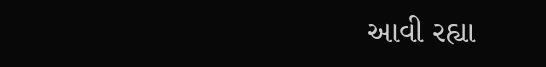આવી રહ્યા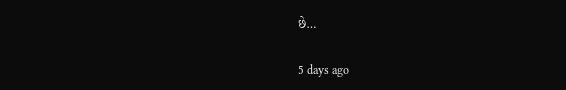છે…

5 days ago